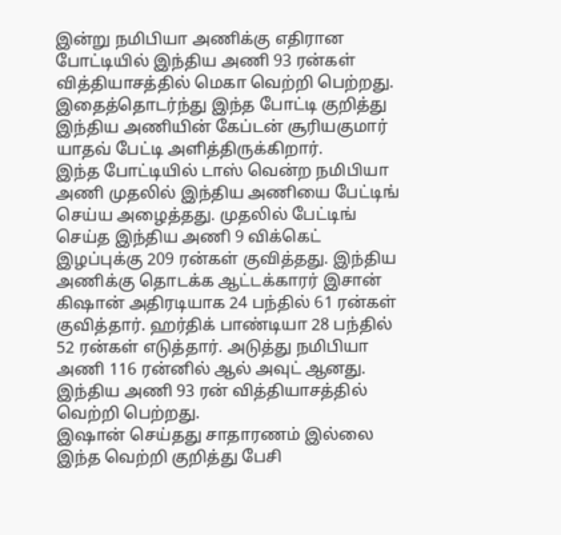இன்று நமிபியா அணிக்கு எதிரான போட்டியில் இந்திய அணி 93 ரன்கள் வித்தியாசத்தில் மெகா வெற்றி பெற்றது. இதைத்தொடர்ந்து இந்த போட்டி குறித்து இந்திய அணியின் கேப்டன் சூரியகுமார் யாதவ் பேட்டி அளித்திருக்கிறார்.
இந்த போட்டியில் டாஸ் வென்ற நமிபியா அணி முதலில் இந்திய அணியை பேட்டிங் செய்ய அழைத்தது. முதலில் பேட்டிங் செய்த இந்திய அணி 9 விக்கெட் இழப்புக்கு 209 ரன்கள் குவித்தது. இந்திய அணிக்கு தொடக்க ஆட்டக்காரர் இசான் கிஷான் அதிரடியாக 24 பந்தில் 61 ரன்கள் குவித்தார். ஹர்திக் பாண்டியா 28 பந்தில் 52 ரன்கள் எடுத்தார். அடுத்து நமிபியா அணி 116 ரன்னில் ஆல் அவுட் ஆனது. இந்திய அணி 93 ரன் வித்தியாசத்தில் வெற்றி பெற்றது.
இஷான் செய்தது சாதாரணம் இல்லை
இந்த வெற்றி குறித்து பேசி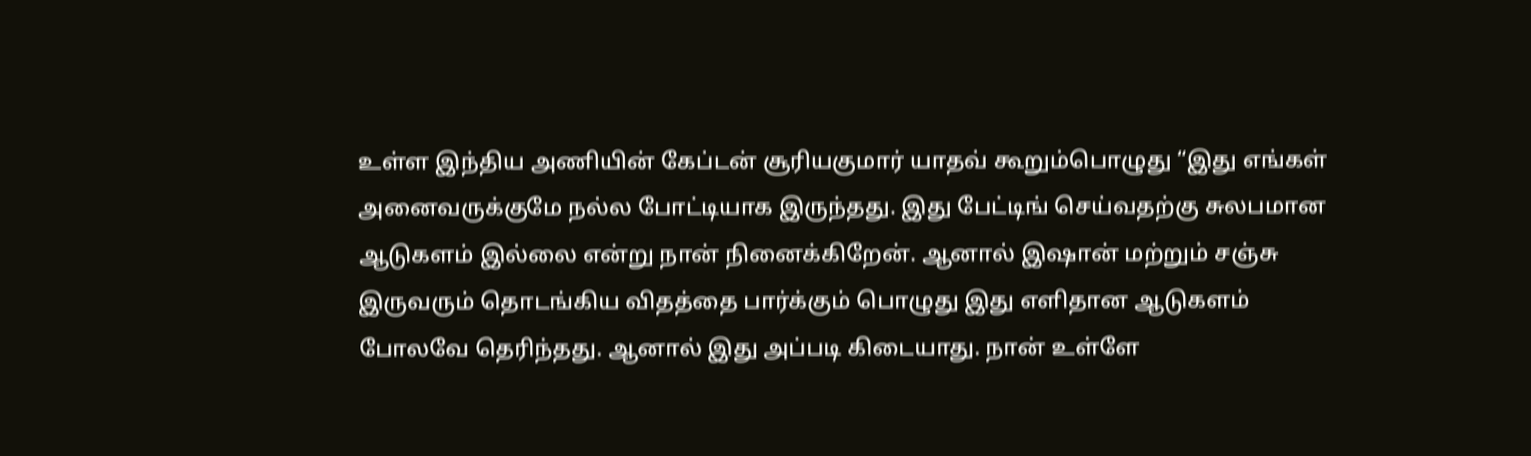உள்ள இந்திய அணியின் கேப்டன் சூரியகுமார் யாதவ் கூறும்பொழுது “இது எங்கள் அனைவருக்குமே நல்ல போட்டியாக இருந்தது. இது பேட்டிங் செய்வதற்கு சுலபமான ஆடுகளம் இல்லை என்று நான் நினைக்கிறேன். ஆனால் இஷான் மற்றும் சஞ்சு இருவரும் தொடங்கிய விதத்தை பார்க்கும் பொழுது இது எளிதான ஆடுகளம் போலவே தெரிந்தது. ஆனால் இது அப்படி கிடையாது. நான் உள்ளே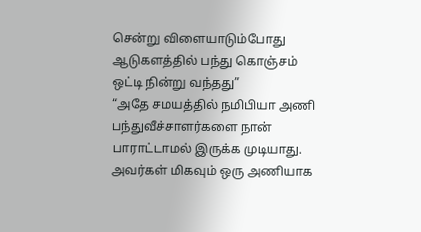சென்று விளையாடும்போது ஆடுகளத்தில் பந்து கொஞ்சம் ஒட்டி நின்று வந்தது”
“அதே சமயத்தில் நமிபியா அணி பந்துவீச்சாளர்களை நான் பாராட்டாமல் இருக்க முடியாது. அவர்கள் மிகவும் ஒரு அணியாக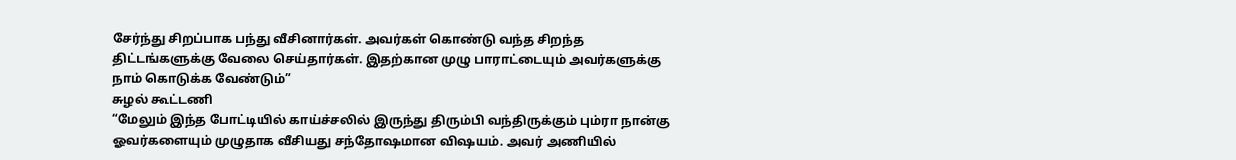சேர்ந்து சிறப்பாக பந்து வீசினார்கள். அவர்கள் கொண்டு வந்த சிறந்த திட்டங்களுக்கு வேலை செய்தார்கள். இதற்கான முழு பாராட்டையும் அவர்களுக்கு நாம் கொடுக்க வேண்டும்”
சுழல் கூட்டணி
“மேலும் இந்த போட்டியில் காய்ச்சலில் இருந்து திரும்பி வந்திருக்கும் பும்ரா நான்கு ஓவர்களையும் முழுதாக வீசியது சந்தோஷமான விஷயம். அவர் அணியில்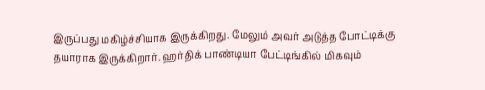இருப்பது மகிழ்ச்சியாக இருக்கிறது. மேலும் அவர் அடுத்த போட்டிக்கு தயாராக இருக்கிறார். ஹர்திக் பாண்டியா பேட்டிங்கில் மிகவும்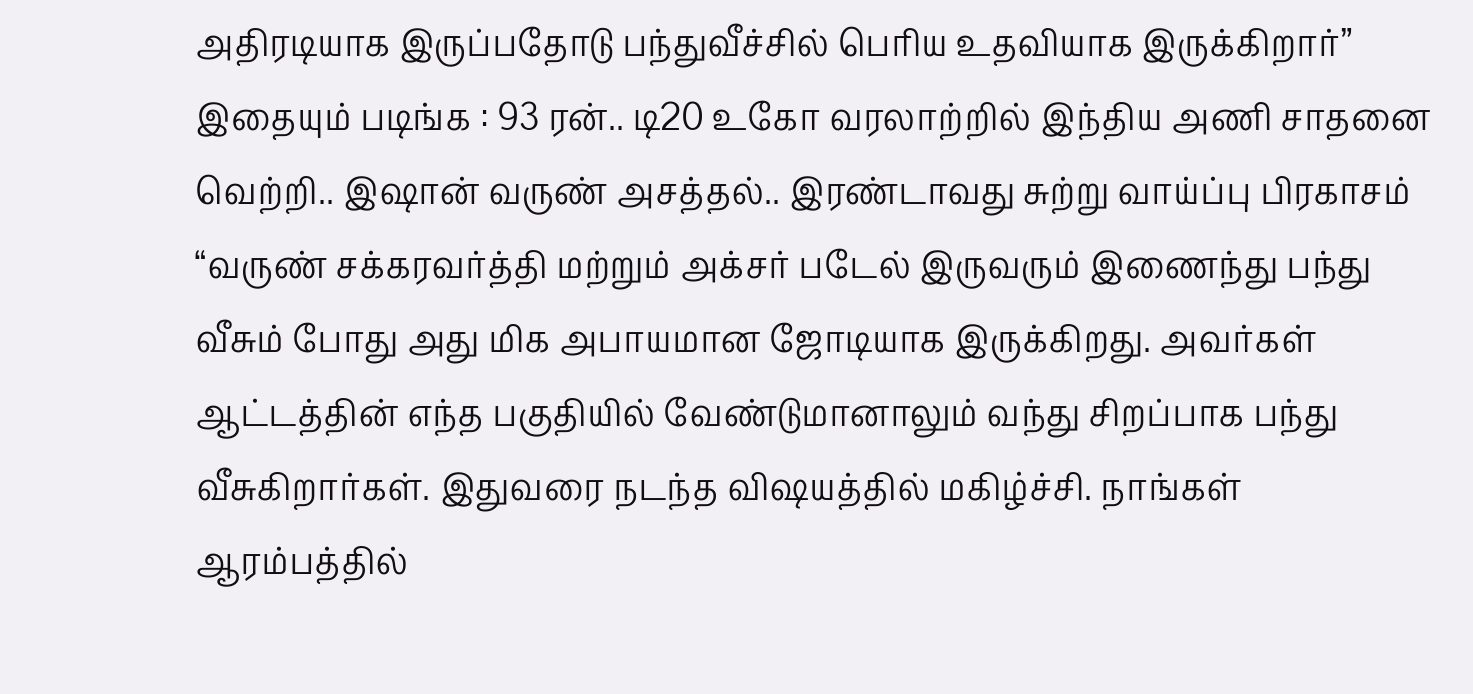அதிரடியாக இருப்பதோடு பந்துவீச்சில் பெரிய உதவியாக இருக்கிறார்”
இதையும் படிங்க : 93 ரன்.. டி20 உகோ வரலாற்றில் இந்திய அணி சாதனை வெற்றி.. இஷான் வருண் அசத்தல்.. இரண்டாவது சுற்று வாய்ப்பு பிரகாசம்
“வருண் சக்கரவர்த்தி மற்றும் அக்சர் படேல் இருவரும் இணைந்து பந்து வீசும் போது அது மிக அபாயமான ஜோடியாக இருக்கிறது. அவர்கள் ஆட்டத்தின் எந்த பகுதியில் வேண்டுமானாலும் வந்து சிறப்பாக பந்து வீசுகிறார்கள். இதுவரை நடந்த விஷயத்தில் மகிழ்ச்சி. நாங்கள் ஆரம்பத்தில்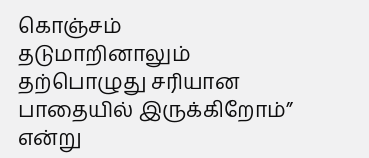கொஞ்சம் தடுமாறினாலும் தற்பொழுது சரியான பாதையில் இருக்கிறோம்” என்று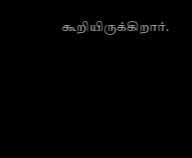கூறியிருக்கிறார்.